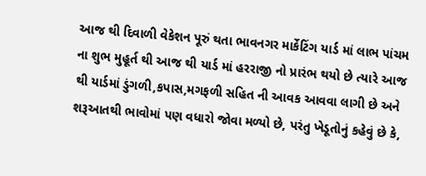આજ થી દિવાળી વેકેશન પૂરું થતા ભાવનગર માર્કેટિંગ યાર્ડ માં લાભ પાંચમ ના શુભ મુહૂર્ત થી આજ થી યાર્ડ માં હરરાજી નો પ્રારંભ થયો છે ત્યારે આજ થી યાર્ડમાં ડુંગળી,કપાસ,મગફળી સહિત ની આવક આવવા લાગી છે અને શરૂઆતથી ભાવોમાં પણ વધારો જોવા મળ્યો છે, પરંતુ ખેડૂતોનું કહેવું છે કે,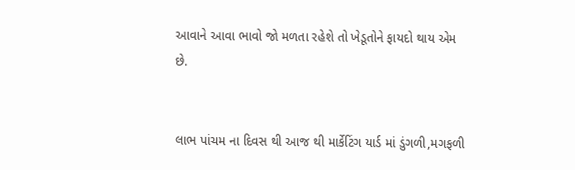આવાને આવા ભાવો જો મળતા રહેશે તો ખેડૂતોને ફાયદો થાય એમ છે.


લાભ પાંચમ ના દિવસ થી આજ થી માર્કેટિંગ યાર્ડ માં ડુંગળી,મગફળી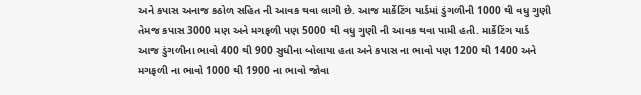અને કપાસ અનાજ કઠોળ સહિત ની આવક થવા લાગી છે. આજ માર્કેટિંગ યાર્ડમાં ડુંગળીની 1000 થી વધુ ગુણી તેમજ કપાસ 3000 મણ અને મગફળી પણ 5000 થી વધુ ગુણી ની આવક થવા પામી હતી. માર્કેટિંગ યાર્ડ આજ ડુંગળીના ભાવો 400 થી 900 સુધીના બોલાયા હતા અને કપાસ ના ભાવો પણ 1200 થી 1400 અને મગફળી ના ભાવો 1000 થી 1900 ના ભાવો જોવા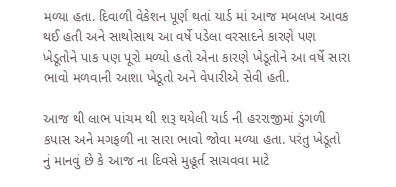મળ્યા હતા. દિવાળી વેકેશન પૂર્ણ થતાં યાર્ડ માં આજ મબલખ આવક થઈ હતી અને સાથોસાથ આ વર્ષે પડેલા વરસાદને કારણે પણ ખેડૂતોને પાક પણ પૂરો મળ્યો હતો એના કારણે ખેડૂતોને આ વર્ષે સારા ભાવો મળવાની આશા ખેડૂતો અને વેપારીએ સેવી હતી.

આજ થી લાભ પાંચમ થી શરૂ થયેલી યાર્ડ ની હરરાજીમાં ડુંગળી કપાસ અને મગફળી ના સારા ભાવો જોવા મળ્યા હતા. પરંતુ ખેડૂતો નું માનવું છે કે આજ ના દિવસે મુહૂર્ત સાચવવા માટે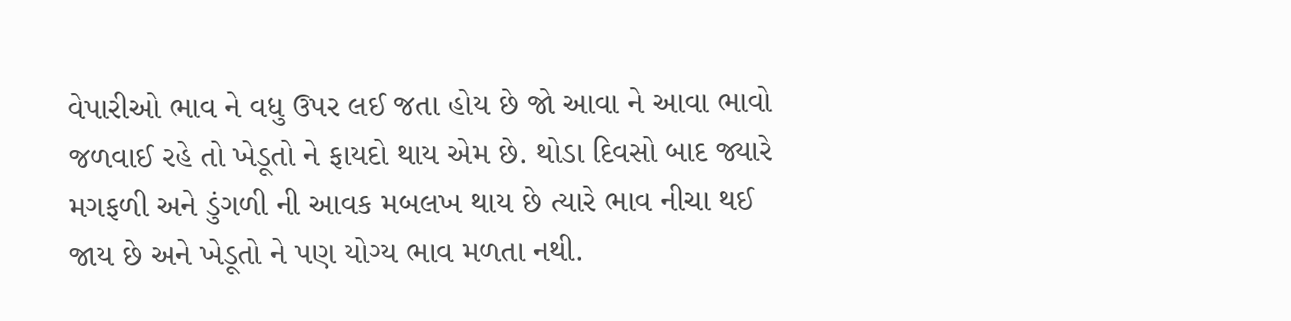વેપારીઓ ભાવ ને વધુ ઉપર લઈ જતા હોય છે જો આવા ને આવા ભાવો જળવાઈ રહે તો ખેડૂતો ને ફાયદો થાય એમ છે. થોડા દિવસો બાદ જ્યારે મગફળી અને ડુંગળી ની આવક મબલખ થાય છે ત્યારે ભાવ નીચા થઈ જાય છે અને ખેડૂતો ને પણ યોગ્ય ભાવ મળતા નથી.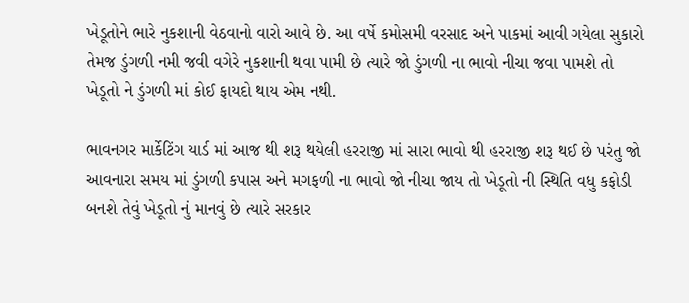ખેડૂતોને ભારે નુકશાની વેઠવાનો વારો આવે છે. આ વર્ષે કમોસમી વરસાદ અને પાકમાં આવી ગયેલા સુકારો તેમજ ડુંગળી નમી જવી વગેરે નુકશાની થવા પામી છે ત્યારે જો ડુંગળી ના ભાવો નીચા જવા પામશે તો ખેડૂતો ને ડુંગળી માં કોઈ ફાયદો થાય એમ નથી.

ભાવનગર માર્કેટિંગ યાર્ડ માં આજ થી શરૂ થયેલી હરરાજી માં સારા ભાવો થી હરરાજી શરૂ થઈ છે પરંતુ જો આવનારા સમય માં ડુંગળી કપાસ અને મગફળી ના ભાવો જો નીચા જાય તો ખેડૂતો ની સ્થિતિ વધુ કફોડી બનશે તેવું ખેડૂતો નું માનવું છે ત્યારે સરકાર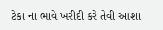ટેકા ના ભાવે ખરીદી કરે તેવી આશા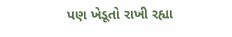પણ ખેડૂતો રાખી રહ્યા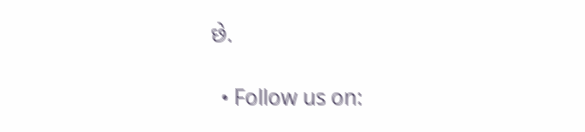છે.

  • Follow us on: